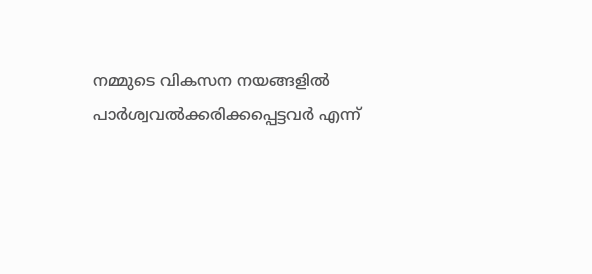നമ്മുടെ വികസന നയങ്ങളില്‍ പാര്‍ശ്വവല്‍ക്കരിക്കപ്പെട്ടവര്‍ എന്ന്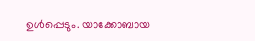ഉള്‍പ്പെടും. യാക്കോബായ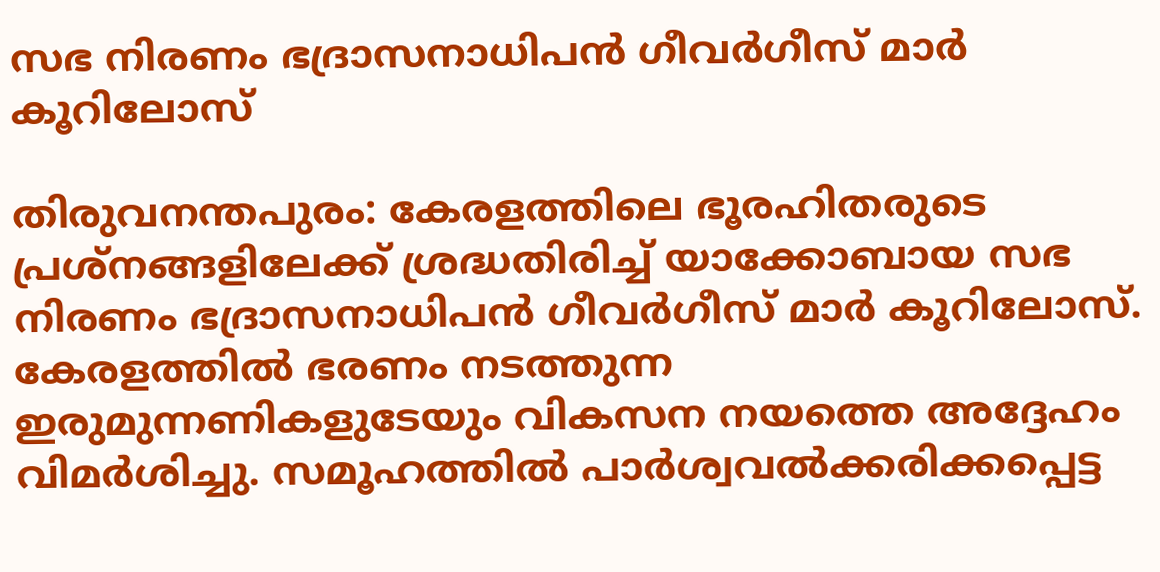സഭ നിരണം ഭദ്രാസനാധിപന്‍ ഗീവര്‍ഗീസ് മാര്‍ കൂറിലോസ്

തിരുവനന്തപുരം: കേരളത്തിലെ ഭൂരഹിതരുടെ പ്രശ്‌നങ്ങളിലേക്ക് ശ്രദ്ധതിരിച്ച് യാക്കോബായ സഭ നിരണം ഭദ്രാസനാധിപന്‍ ഗീവര്‍ഗീസ് മാര്‍ കൂറിലോസ്. കേരളത്തില്‍ ഭരണം നടത്തുന്ന ഇരുമുന്നണികളുടേയും വികസന നയത്തെ അദ്ദേഹം വിമര്‍ശിച്ചു. സമൂഹത്തില്‍ പാര്‍ശ്വവല്‍ക്കരിക്കപ്പെട്ട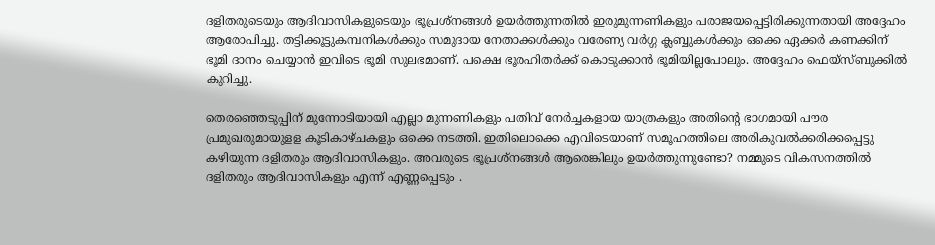ദളിതരുടെയും ആദിവാസികളുടെയും ഭൂപ്രശ്നങ്ങൾ ഉയര്‍ത്തുന്നതില്‍ ഇരുമുന്നണികളും പരാജയപ്പെട്ടിരിക്കുന്നതായി അദ്ദേഹം ആരോപിച്ചു. തട്ടിക്കൂട്ടുകമ്പനികള്‍ക്കും സമുദായ നേതാക്കള്‍ക്കും വരേണ്യ വര്‍ഗ്ഗ ക്ലബ്ബുകള്‍ക്കും ഒക്കെ ഏക്കര്‍ കണക്കിന് ഭൂമി ദാനം ചെയ്യാന്‍ ഇവിടെ ഭൂമി സുലഭമാണ്. പക്ഷെ ഭൂരഹിതര്‍ക്ക് കൊടുക്കാന്‍ ഭൂമിയില്ലപോലും. അദ്ദേഹം ഫെയ്‌സ്ബുക്കില്‍ കുറിച്ചു.

തെരഞ്ഞെടുപ്പിന് മുന്നോടിയായി എല്ലാ മുന്നണികളും പതിവ് നേര്‍ച്ചകളായ യാത്രകളും അതിന്‍റെ ഭാഗമായി പൗര പ്രമുഖരുമായുളള കൂടികാഴ്ചകളും ഒക്കെ നടത്തി. ഇതിലൊക്കെ എവിടെയാണ് സമൂഹത്തിലെ അരികുവല്‍ക്കരിക്കപ്പെട്ടു കഴിയുന്ന ദളിതരും ആദിവാസികളും. അവരുടെ ഭൂപ്രശ്‌നങ്ങള്‍ ആരെങ്കിലും ഉയര്‍ത്തുന്നുണ്ടോ? നമ്മുടെ വികസനത്തില്‍ ദളിതരും ആദിവാസികളും എന്ന് എണ്ണപ്പെടും .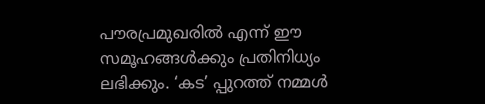പൗരപ്രമുഖരില്‍ എന്ന് ഈ സമൂഹങ്ങള്‍ക്കും പ്രതിനിധ്യം ലഭിക്കും. ‘കട’ പ്പുറത്ത് നമ്മള്‍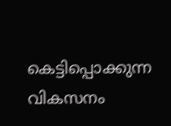കെട്ടിപ്പൊക്കുന്ന വികസനം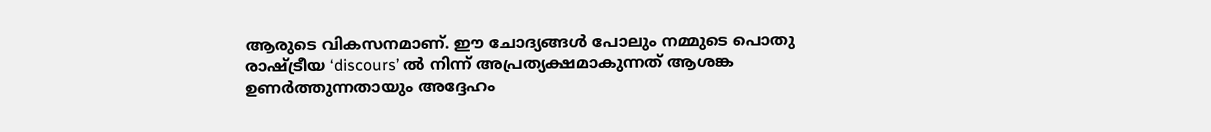ആരുടെ വികസനമാണ്. ഈ ചോദ്യങ്ങള്‍ പോലും നമ്മുടെ പൊതു രാഷ്ട്രീയ ‘discours’ ല്‍ നിന്ന് അപ്രത്യക്ഷമാകുന്നത് ആശങ്ക ഉണര്‍ത്തുന്നതായും അദ്ദേഹം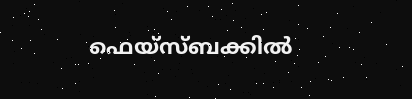ഫെയ്‌സ്ബക്കില്‍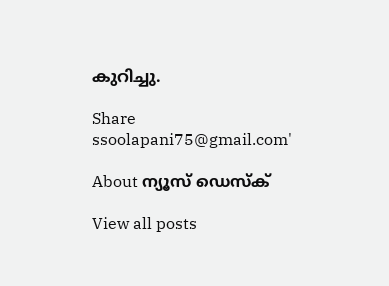കുറിച്ചു.

Share
ssoolapani75@gmail.com'

About ന്യൂസ് ഡെസ്ക്

View all posts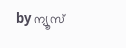by ന്യൂസ്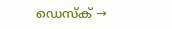ഡെസ്ക് →